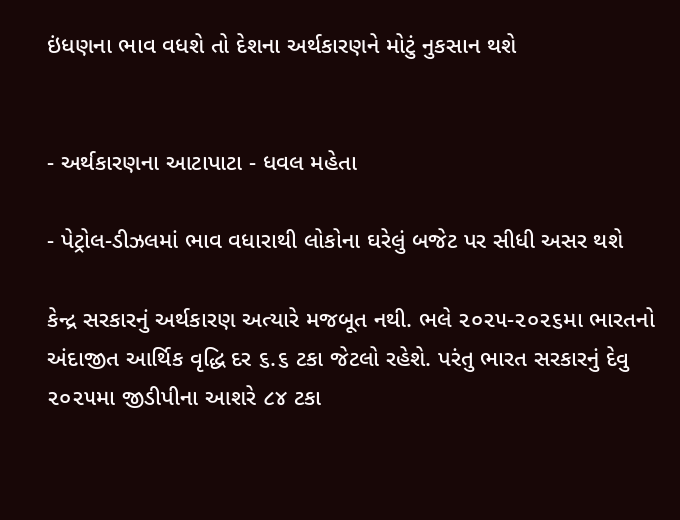ઇંધણના ભાવ વધશે તો દેશના અર્થકારણને મોટું નુકસાન થશે


- અર્થકારણના આટાપાટા - ધવલ મહેતા

- પેટ્રોલ-ડીઝલમાં ભાવ વધારાથી લોકોના ઘરેલું બજેટ પર સીધી અસર થશે

કેન્દ્ર સરકારનું અર્થકારણ અત્યારે મજબૂત નથી. ભલે ૨૦૨૫-૨૦૨૬મા ભારતનો અંદાજીત આર્થિક વૃદ્ધિ દર ૬.૬ ટકા જેટલો રહેશે. પરંતુ ભારત સરકારનું દેવુ ૨૦૨૫મા જીડીપીના આશરે ૮૪ ટકા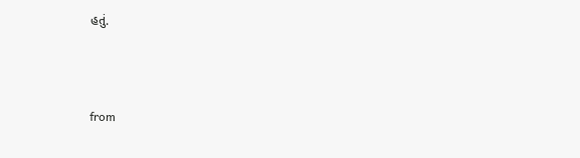હતું.



from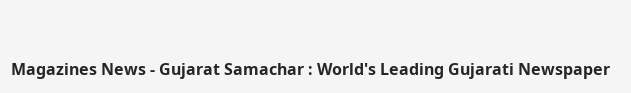Magazines News - Gujarat Samachar : World's Leading Gujarati Newspaper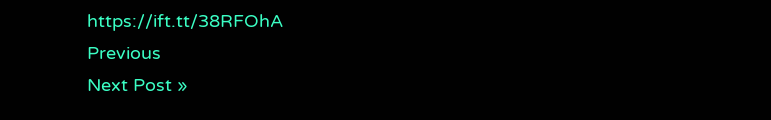https://ift.tt/38RFOhA
Previous
Next Post »